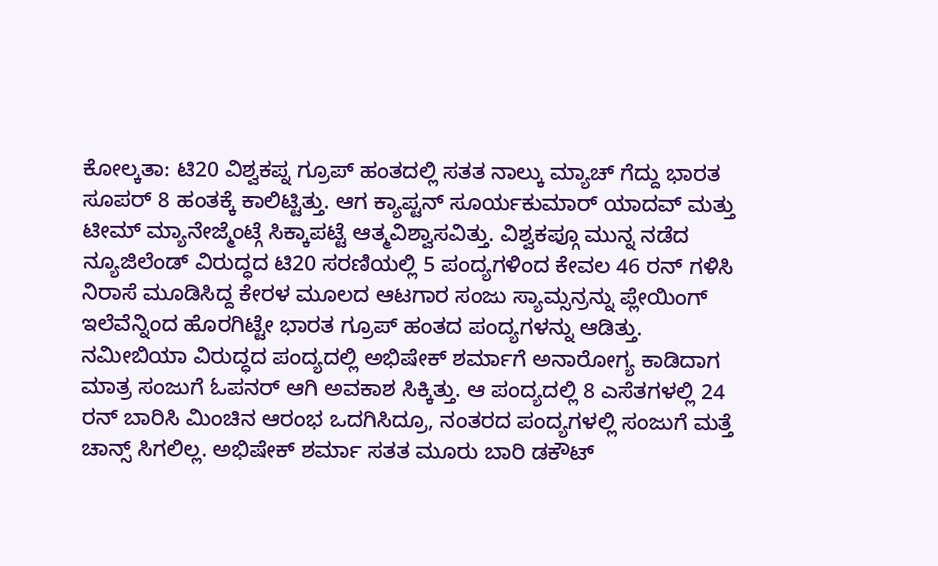ಕೋಲ್ಕತಾ: ಟಿ20 ವಿಶ್ವಕಪ್ನ ಗ್ರೂಪ್ ಹಂತದಲ್ಲಿ ಸತತ ನಾಲ್ಕು ಮ್ಯಾಚ್ ಗೆದ್ದು ಭಾರತ ಸೂಪರ್ 8 ಹಂತಕ್ಕೆ ಕಾಲಿಟ್ಟಿತ್ತು. ಆಗ ಕ್ಯಾಪ್ಟನ್ ಸೂರ್ಯಕುಮಾರ್ ಯಾದವ್ ಮತ್ತು ಟೀಮ್ ಮ್ಯಾನೇಜ್ಮೆಂಟ್ಗೆ ಸಿಕ್ಕಾಪಟ್ಟೆ ಆತ್ಮವಿಶ್ವಾಸವಿತ್ತು. ವಿಶ್ವಕಪ್ಗೂ ಮುನ್ನ ನಡೆದ ನ್ಯೂಜಿಲೆಂಡ್ ವಿರುದ್ಧದ ಟಿ20 ಸರಣಿಯಲ್ಲಿ 5 ಪಂದ್ಯಗಳಿಂದ ಕೇವಲ 46 ರನ್ ಗಳಿಸಿ ನಿರಾಸೆ ಮೂಡಿಸಿದ್ದ ಕೇರಳ ಮೂಲದ ಆಟಗಾರ ಸಂಜು ಸ್ಯಾಮ್ಸನ್ರನ್ನು ಪ್ಲೇಯಿಂಗ್ ಇಲೆವೆನ್ನಿಂದ ಹೊರಗಿಟ್ಟೇ ಭಾರತ ಗ್ರೂಪ್ ಹಂತದ ಪಂದ್ಯಗಳನ್ನು ಆಡಿತ್ತು.
ನಮೀಬಿಯಾ ವಿರುದ್ಧದ ಪಂದ್ಯದಲ್ಲಿ ಅಭಿಷೇಕ್ ಶರ್ಮಾಗೆ ಅನಾರೋಗ್ಯ ಕಾಡಿದಾಗ ಮಾತ್ರ ಸಂಜುಗೆ ಓಪನರ್ ಆಗಿ ಅವಕಾಶ ಸಿಕ್ಕಿತ್ತು. ಆ ಪಂದ್ಯದಲ್ಲಿ 8 ಎಸೆತಗಳಲ್ಲಿ 24 ರನ್ ಬಾರಿಸಿ ಮಿಂಚಿನ ಆರಂಭ ಒದಗಿಸಿದ್ರೂ, ನಂತರದ ಪಂದ್ಯಗಳಲ್ಲಿ ಸಂಜುಗೆ ಮತ್ತೆ ಚಾನ್ಸ್ ಸಿಗಲಿಲ್ಲ. ಅಭಿಷೇಕ್ ಶರ್ಮಾ ಸತತ ಮೂರು ಬಾರಿ ಡಕೌಟ್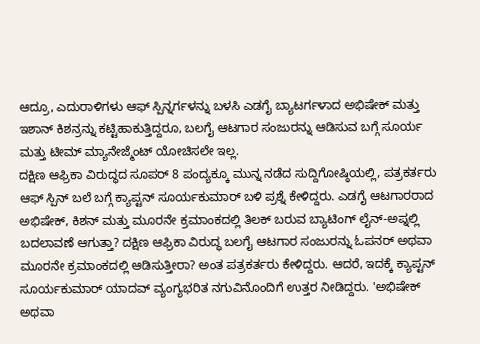ಆದ್ರೂ, ಎದುರಾಳಿಗಳು ಆಫ್ ಸ್ಪಿನ್ನರ್ಗಳನ್ನು ಬಳಸಿ ಎಡಗೈ ಬ್ಯಾಟರ್ಗಳಾದ ಅಭಿಷೇಕ್ ಮತ್ತು ಇಶಾನ್ ಕಿಶನ್ರನ್ನು ಕಟ್ಟಿಹಾಕುತ್ತಿದ್ದರೂ, ಬಲಗೈ ಆಟಗಾರ ಸಂಜುರನ್ನು ಆಡಿಸುವ ಬಗ್ಗೆ ಸೂರ್ಯ ಮತ್ತು ಟೀಮ್ ಮ್ಯಾನೇಜ್ಮೆಂಟ್ ಯೋಚಿಸಲೇ ಇಲ್ಲ.
ದಕ್ಷಿಣ ಆಫ್ರಿಕಾ ವಿರುದ್ಧದ ಸೂಪರ್ 8 ಪಂದ್ಯಕ್ಕೂ ಮುನ್ನ ನಡೆದ ಸುದ್ದಿಗೋಷ್ಠಿಯಲ್ಲಿ, ಪತ್ರಕರ್ತರು ಆಫ್ ಸ್ಪಿನ್ ಬಲೆ ಬಗ್ಗೆ ಕ್ಯಾಪ್ಟನ್ ಸೂರ್ಯಕುಮಾರ್ ಬಳಿ ಪ್ರಶ್ನೆ ಕೇಳಿದ್ದರು. ಎಡಗೈ ಆಟಗಾರರಾದ ಅಭಿಷೇಕ್, ಕಿಶನ್ ಮತ್ತು ಮೂರನೇ ಕ್ರಮಾಂಕದಲ್ಲಿ ತಿಲಕ್ ಬರುವ ಬ್ಯಾಟಿಂಗ್ ಲೈನ್-ಅಪ್ನಲ್ಲಿ ಬದಲಾವಣೆ ಆಗುತ್ತಾ? ದಕ್ಷಿಣ ಆಫ್ರಿಕಾ ವಿರುದ್ಧ ಬಲಗೈ ಆಟಗಾರ ಸಂಜುರನ್ನು ಓಪನರ್ ಅಥವಾ ಮೂರನೇ ಕ್ರಮಾಂಕದಲ್ಲಿ ಆಡಿಸುತ್ತೀರಾ? ಅಂತ ಪತ್ರಕರ್ತರು ಕೇಳಿದ್ದರು. ಆದರೆ, ಇದಕ್ಕೆ ಕ್ಯಾಪ್ಟನ್ ಸೂರ್ಯಕುಮಾರ್ ಯಾದವ್ ವ್ಯಂಗ್ಯಭರಿತ ನಗುವಿನೊಂದಿಗೆ ಉತ್ತರ ನೀಡಿದ್ದರು. 'ಅಭಿಷೇಕ್ ಅಥವಾ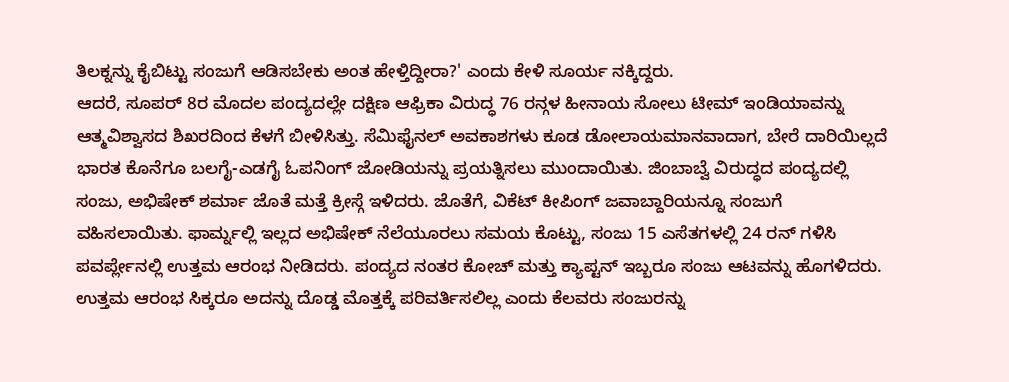ತಿಲಕ್ನನ್ನು ಕೈಬಿಟ್ಟು ಸಂಜುಗೆ ಆಡಿಸಬೇಕು ಅಂತ ಹೇಳ್ತಿದ್ದೀರಾ?' ಎಂದು ಕೇಳಿ ಸೂರ್ಯ ನಕ್ಕಿದ್ದರು.
ಆದರೆ, ಸೂಪರ್ 8ರ ಮೊದಲ ಪಂದ್ಯದಲ್ಲೇ ದಕ್ಷಿಣ ಆಫ್ರಿಕಾ ವಿರುದ್ಧ 76 ರನ್ಗಳ ಹೀನಾಯ ಸೋಲು ಟೀಮ್ ಇಂಡಿಯಾವನ್ನು ಆತ್ಮವಿಶ್ವಾಸದ ಶಿಖರದಿಂದ ಕೆಳಗೆ ಬೀಳಿಸಿತ್ತು. ಸೆಮಿಫೈನಲ್ ಅವಕಾಶಗಳು ಕೂಡ ಡೋಲಾಯಮಾನವಾದಾಗ, ಬೇರೆ ದಾರಿಯಿಲ್ಲದೆ ಭಾರತ ಕೊನೆಗೂ ಬಲಗೈ-ಎಡಗೈ ಓಪನಿಂಗ್ ಜೋಡಿಯನ್ನು ಪ್ರಯತ್ನಿಸಲು ಮುಂದಾಯಿತು. ಜಿಂಬಾಬ್ವೆ ವಿರುದ್ಧದ ಪಂದ್ಯದಲ್ಲಿ ಸಂಜು, ಅಭಿಷೇಕ್ ಶರ್ಮಾ ಜೊತೆ ಮತ್ತೆ ಕ್ರೀಸ್ಗೆ ಇಳಿದರು. ಜೊತೆಗೆ, ವಿಕೆಟ್ ಕೀಪಿಂಗ್ ಜವಾಬ್ದಾರಿಯನ್ನೂ ಸಂಜುಗೆ ವಹಿಸಲಾಯಿತು. ಫಾರ್ಮ್ನಲ್ಲಿ ಇಲ್ಲದ ಅಭಿಷೇಕ್ ನೆಲೆಯೂರಲು ಸಮಯ ಕೊಟ್ಟು, ಸಂಜು 15 ಎಸೆತಗಳಲ್ಲಿ 24 ರನ್ ಗಳಿಸಿ ಪವರ್ಪ್ಲೇನಲ್ಲಿ ಉತ್ತಮ ಆರಂಭ ನೀಡಿದರು. ಪಂದ್ಯದ ನಂತರ ಕೋಚ್ ಮತ್ತು ಕ್ಯಾಪ್ಟನ್ ಇಬ್ಬರೂ ಸಂಜು ಆಟವನ್ನು ಹೊಗಳಿದರು. ಉತ್ತಮ ಆರಂಭ ಸಿಕ್ಕರೂ ಅದನ್ನು ದೊಡ್ಡ ಮೊತ್ತಕ್ಕೆ ಪರಿವರ್ತಿಸಲಿಲ್ಲ ಎಂದು ಕೆಲವರು ಸಂಜುರನ್ನು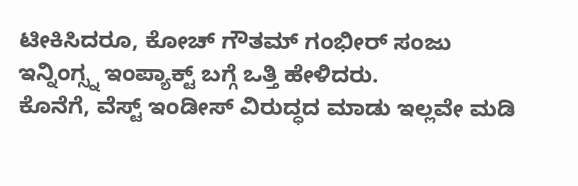ಟೀಕಿಸಿದರೂ, ಕೋಚ್ ಗೌತಮ್ ಗಂಭೀರ್ ಸಂಜು ಇನ್ನಿಂಗ್ಸ್ನ ಇಂಪ್ಯಾಕ್ಟ್ ಬಗ್ಗೆ ಒತ್ತಿ ಹೇಳಿದರು.
ಕೊನೆಗೆ, ವೆಸ್ಟ್ ಇಂಡೀಸ್ ವಿರುದ್ಧದ ಮಾಡು ಇಲ್ಲವೇ ಮಡಿ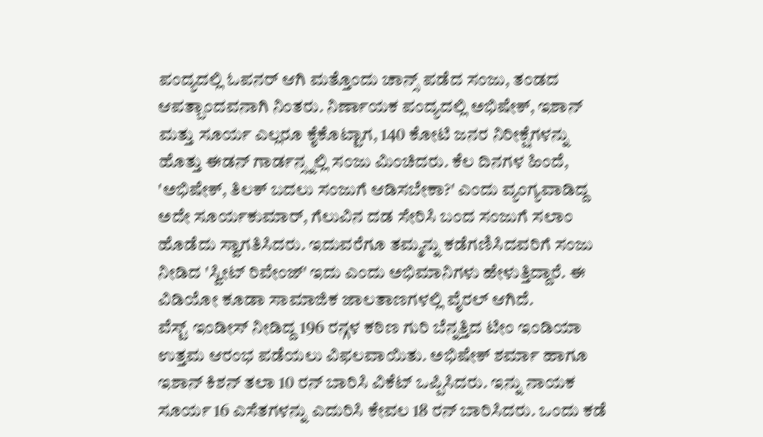ಪಂದ್ಯದಲ್ಲಿ ಓಪನರ್ ಆಗಿ ಮತ್ತೊಂದು ಚಾನ್ಸ್ ಪಡೆದ ಸಂಜು, ತಂಡದ ಆಪತ್ಬಾಂದವನಾಗಿ ನಿಂತರು. ನಿರ್ಣಾಯಕ ಪಂದ್ಯದಲ್ಲಿ ಅಭಿಷೇಕ್, ಇಶಾನ್ ಮತ್ತು ಸೂರ್ಯ ಎಲ್ಲರೂ ಕೈಕೊಟ್ಟಾಗ, 140 ಕೋಟಿ ಜನರ ನಿರೀಕ್ಷೆಗಳನ್ನು ಹೊತ್ತು ಈಡನ್ ಗಾರ್ಡನ್ಸ್ನಲ್ಲಿ ಸಂಜು ಮಿಂಚಿದರು. ಕೆಲ ದಿನಗಳ ಹಿಂದೆ, 'ಅಭಿಷೇಕ್, ತಿಲಕ್ ಬದಲು ಸಂಜುಗೆ ಆಡಿಸಬೇಕಾ?' ಎಂದು ವ್ಯಂಗ್ಯವಾಡಿದ್ದ ಅದೇ ಸೂರ್ಯಕುಮಾರ್, ಗೆಲುವಿನ ದಡ ಸೇರಿಸಿ ಬಂದ ಸಂಜುಗೆ ಸಲಾಂ ಹೊಡೆದು ಸ್ವಾಗತಿಸಿದರು. ಇದುವರೆಗೂ ತಮ್ಮನ್ನು ಕಡೆಗಣಿಸಿದವರಿಗೆ ಸಂಜು ನೀಡಿದ 'ಸ್ವೀಟ್ ರಿವೇಂಜ್' ಇದು ಎಂದು ಅಭಿಮಾನಿಗಳು ಹೇಳುತ್ತಿದ್ದಾರೆ. ಈ ವಿಡಿಯೋ ಕೂಡಾ ಸಾಮಾಜಿಕ ಜಾಲತಾಣಗಳಲ್ಲಿ ವೈರಲ್ ಆಗಿದೆ.
ವೆಸ್ಟ್ ಇಂಡೀಸ್ ನೀಡಿದ್ದ 196 ರನ್ಗಳ ಕಠಿಣ ಗುರಿ ಬೆನ್ನತ್ತಿದ ಟೀಂ ಇಂಡಿಯಾ ಉತ್ತಮ ಆರಂಭ ಪಡೆಯಲು ವಿಫಲವಾಯಿತು. ಅಭಿಷೇಕ್ ಶರ್ಮಾ ಹಾಗೂ ಇಶಾನ್ ಕಿಶನ್ ತಲಾ 10 ರನ್ ಬಾರಿಸಿ ವಿಕೆಟ್ ಒಪ್ಪಿಸಿದರು. ಇನ್ನು ನಾಯಕ ಸೂರ್ಯ 16 ಎಸೆತಗಳನ್ನು ಎದುರಿಸಿ ಕೇವಲ 18 ರನ್ ಬಾರಿಸಿದರು. ಒಂದು ಕಡೆ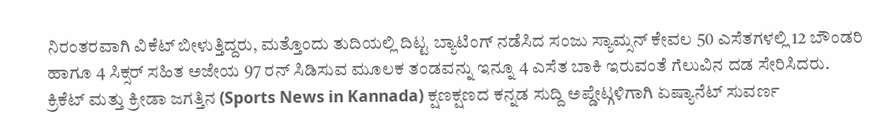ನಿರಂತರವಾಗಿ ವಿಕೆಟ್ ಬೀಳುತ್ತಿದ್ದರು, ಮತ್ತೊಂದು ತುದಿಯಲ್ಲಿ ದಿಟ್ಟ ಬ್ಯಾಟಿಂಗ್ ನಡೆಸಿದ ಸಂಜು ಸ್ಯಾಮ್ಸನ್ ಕೇವಲ 50 ಎಸೆತಗಳಲ್ಲಿ 12 ಬೌಂಡರಿ ಹಾಗೂ 4 ಸಿಕ್ಸರ್ ಸಹಿತ ಅಜೇಯ 97 ರನ್ ಸಿಡಿಸುವ ಮೂಲಕ ತಂಡವನ್ನು ಇನ್ನೂ 4 ಎಸೆತ ಬಾಕಿ ಇರುವಂತೆ ಗೆಲುವಿನ ದಡ ಸೇರಿಸಿದರು.
ಕ್ರಿಕೆಟ್ ಮತ್ತು ಕ್ರೀಡಾ ಜಗತ್ತಿನ (Sports News in Kannada) ಕ್ಷಣಕ್ಷಣದ ಕನ್ನಡ ಸುದ್ದಿ ಅಪ್ಡೇಟ್ಗಳಿಗಾಗಿ ಏಷ್ಯಾನೆಟ್ ಸುವರ್ಣ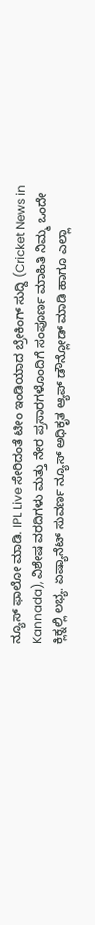ನ್ಯೂಸ್ ಫಾಲೋ ಮಾಡಿ. IPL Live ಸೇರಿದಂತೆ ಟೀಂ ಇಂಡಿಯಾದ ಬ್ರೇಕಿಂಗ್ ಸುದ್ದಿ (Cricket News in Kannada), ವಿಶೇಷ ವರದಿಗಳು ಮತ್ತು ನೇರ ಪ್ರಸಾರಗಳೊಂದಿಗೆ ಸಂಪೂರ್ಣ ಮಾಹಿತಿ ನಿಮ್ಮ ಒಂದೇ ಕ್ಲಿಕ್ನಲ್ಲಿ ಲಭ್ಯ. ಏಷ್ಯಾನೆಟ್ ಸುವರ್ಣ ನ್ಯೂಸ್ ಅಧಿಕೃತ ಆ್ಯಪ್ ಡೌನ್ಲೋಡ್ ಮಾಡಿ ಹಾಗೂ ಎಲ್ಲಾ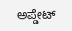ಅಪ್ಡೇಟ್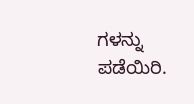ಗಳನ್ನು ಪಡೆಯಿರಿ.